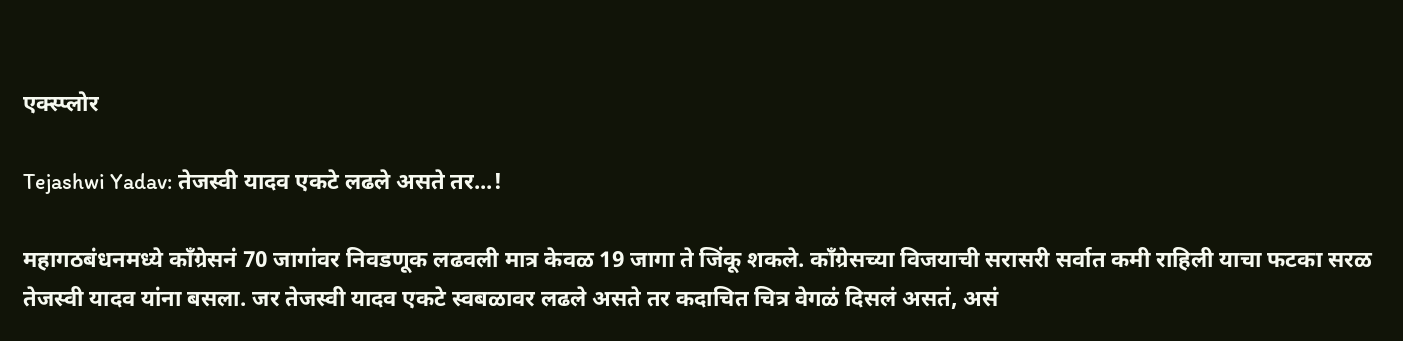एक्स्प्लोर

Tejashwi Yadav: तेजस्वी यादव एकटे लढले असते तर...!

महागठबंधनमध्ये काँग्रेसनं 70 जागांवर निवडणूक लढवली मात्र केवळ 19 जागा ते जिंकू शकले. काँग्रेसच्या विजयाची सरासरी सर्वात कमी राहिली याचा फटका सरळ तेजस्वी यादव यांना बसला. जर तेजस्वी यादव एकटे स्वबळावर लढले असते तर कदाचित चित्र वेगळं दिसलं असतं, असं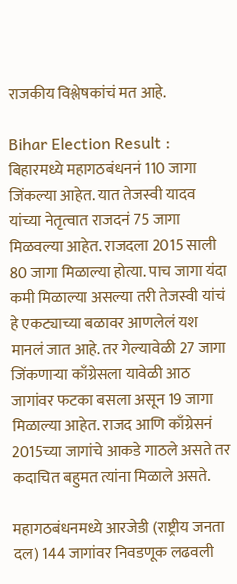राजकीय विश्लेषकांचं मत आहे.

Bihar Election Result : बिहारमध्ये महागठबंधननं 110 जागा जिंकल्या आहेत. यात तेजस्वी यादव यांच्या नेतृत्वात राजदनं 75 जागा मिळवल्या आहेत. राजदला 2015 साली 80 जागा मिळाल्या होत्या. पाच जागा यंदा कमी मिळाल्या असल्या तरी तेजस्वी यांचं हे एकट्याच्या बळावर आणलेलं यश मानलं जात आहे. तर गेल्यावेळी 27 जागा जिंकणाऱ्या काँग्रेसला यावेळी आठ जागांवर फटका बसला असून 19 जागा मिळाल्या आहेत. राजद आणि काँग्रेसनं 2015च्या जागांचे आकडे गाठले असते तर कदाचित बहुमत त्यांना मिळाले असते.

महागठबंधनमध्ये आरजेडी (राष्ट्रीय जनता दल) 144 जागांवर निवडणूक लढवली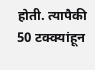होती. त्यापैकी 50 टक्क्यांहून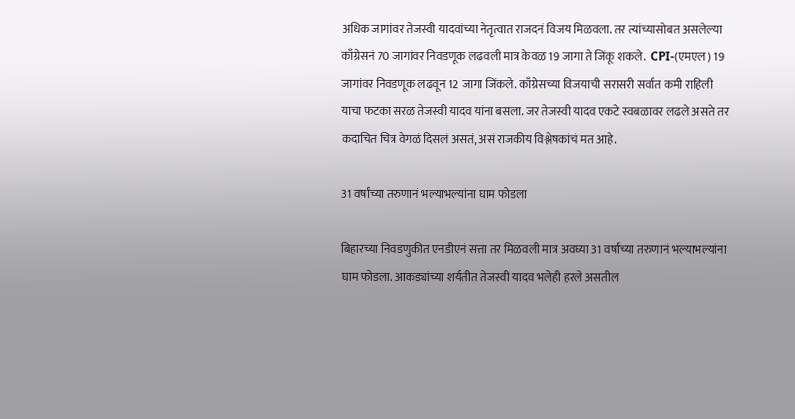अधिक जागांवर तेजस्वी यादवांच्या नेतृत्वात राजदनं विजय मिळवला. तर त्यांच्यासोबत असलेल्या काँग्रेसनं 70 जागांवर निवडणूक लढवली मात्र केवळ 19 जागा ते जिंकू शकले.  CPI-(एमएल) 19 जागांवर निवडणूक लढवून 12 जागा जिंकले. काँग्रेसच्या विजयाची सरासरी सर्वात कमी राहिली याचा फटका सरळ तेजस्वी यादव यांना बसला. जर तेजस्वी यादव एकटे स्वबळावर लढले असते तर कदाचित चित्र वेगळं दिसलं असतं, असं राजकीय विश्लेषकांचं मत आहे.

31 वर्षांच्या तरुणानं भल्याभल्यांना घाम फोडला

बिहारच्या निवडणुकीत एनडीएनं सत्ता तर मिळवली मात्र अवघ्या 31 वर्षांच्या तरुणानं भल्याभल्यांना घाम फोडला. आकड्यांच्या शर्यतीत तेजस्वी यादव भलेही हरले असतील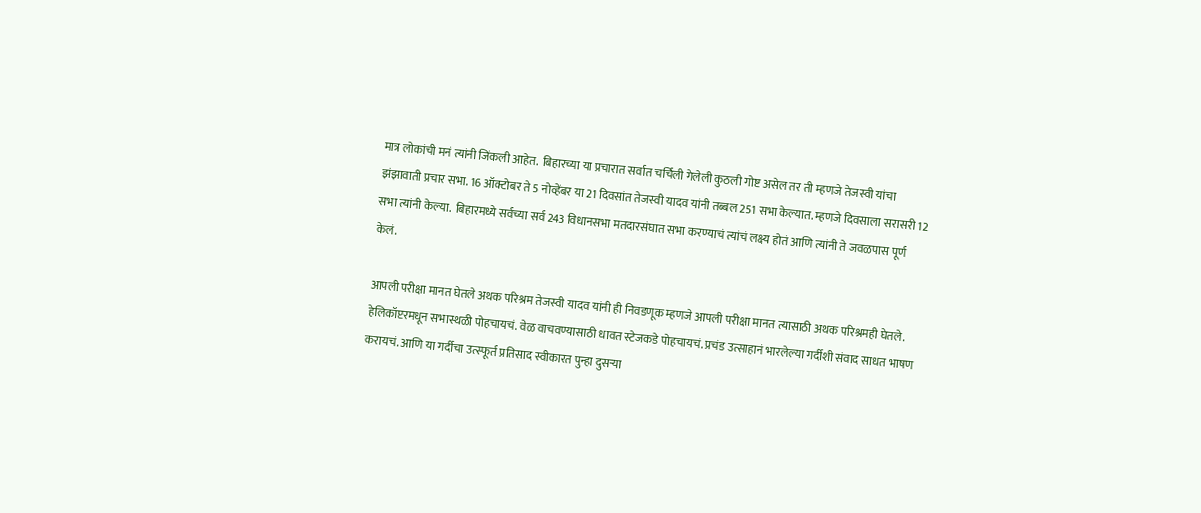मात्र लोकांची मनं त्यांनी जिंकली आहेत.  बिहारच्या या प्रचारात सर्वात चर्चिली गेलेली कुठली गोष्ट असेल तर ती म्हणजे तेजस्वी यांचा झंझावाती प्रचार सभा. 16 ऑक्टोबर ते 5 नोव्हेंबर या 21 दिवसांत तेजस्वी यादव यांनी तब्बल 251 सभा केल्यात. म्हणजे दिवसाला सरासरी 12 सभा त्यांनी केल्या.  बिहारमध्ये सर्वच्या सर्व 243 विधानसभा मतदारसंघात सभा करण्याचं त्यांचं लक्ष्य होतं आणि त्यांनी ते जवळपास पूर्ण केलं.

आपली परीक्षा मानत घेतले अथक परिश्रम तेजस्वी यादव यांनी ही निवडणूक म्हणजे आपली परीक्षा मानत त्यासाठी अथक परिश्रमही घेतले. हेलिकॉप्टरमधून सभास्थळी पोहचायचं. वेळ वाचवण्यासाठी धावत स्टेजकडे पोहचायचं. प्रचंड उत्साहानं भारलेल्या गर्दीशी संवाद साधत भाषण करायचं. आणि या गर्दीचा उत्स्फूर्त प्रतिसाद स्वीकारत पुन्हा दुसऱ्या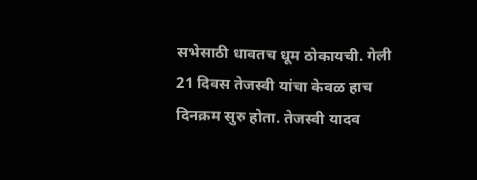सभेसाठी धावतच धूम ठोकायची. गेली 21 दिवस तेजस्वी यांचा केवळ हाच दिनक्रम सुरु होता. तेजस्वी यादव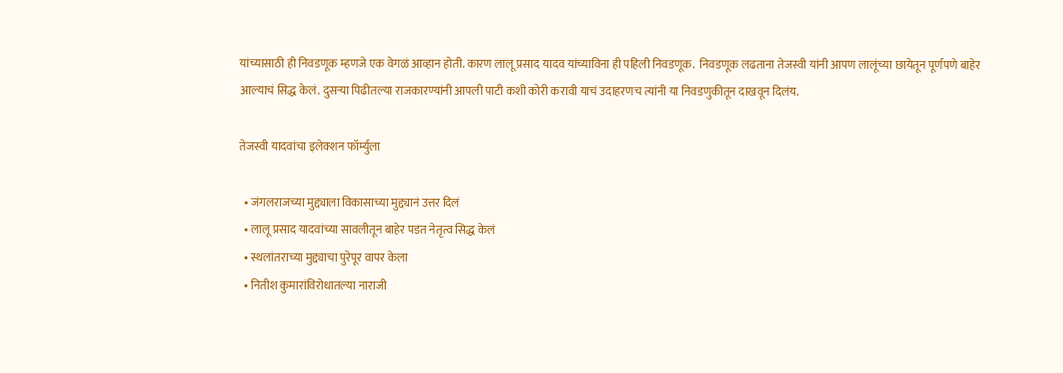यांच्यासाठी ही निवडणूक म्हणजे एक वेगळं आव्हान होती. कारण लालू प्रसाद यादव यांच्याविना ही पहिली निवडणूक.  निवडणूक लढताना तेजस्वी यांनी आपण लालूंच्या छायेतून पूर्णपणे बाहेर आल्याचं सिद्ध केलं. दुसऱ्या पिढीतल्या राजकारण्यांनी आपली पाटी कशी कोरी करावी याचं उदाहरणच त्यांनी या निवडणुकीतून दाखवून दिलंय.

तेजस्वी यादवांचा इलेक्शन फॉर्म्युला

  • जंगलराजच्या मुद्द्याला विकासाच्या मुद्द्यानं उत्तर दिलं
  • लालू प्रसाद यादवांच्या सावलीतून बाहेर पडत नेतृत्व सिद्ध केलं
  • स्थलांतराच्या मुद्द्याचा पुरेपूर वापर केला
  • नितीश कुमारांविरोधातल्या नाराजी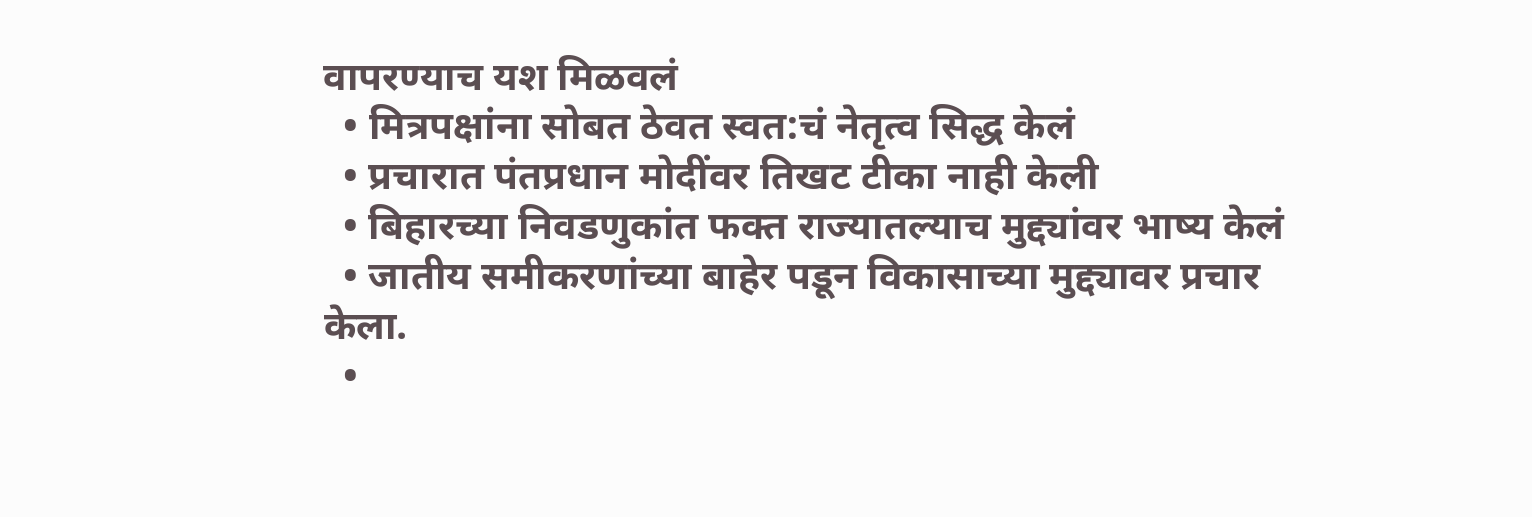वापरण्याच यश मिळवलं
  • मित्रपक्षांना सोबत ठेवत स्वत:चं नेतृत्व सिद्ध केलं
  • प्रचारात पंतप्रधान मोदींवर तिखट टीका नाही केली
  • बिहारच्या निवडणुकांत फक्त राज्यातल्याच मुद्द्यांवर भाष्य केलं
  • जातीय समीकरणांच्या बाहेर पडून विकासाच्या मुद्द्यावर प्रचार केला.
  •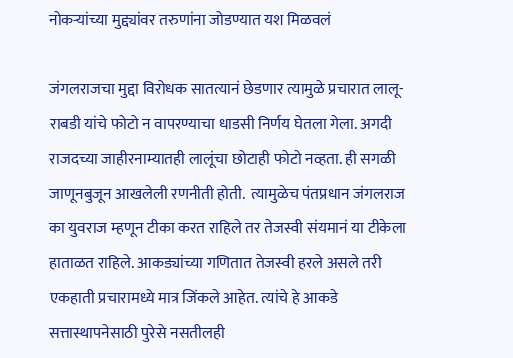नोकऱ्यांच्या मुद्द्यांवर तरुणांना जोडण्यात यश मिळवलं

जंगलराजचा मुद्दा विरोधक सातत्यानं छेडणार त्यामुळे प्रचारात लालू-राबडी यांचे फोटो न वापरण्याचा धाडसी निर्णय घेतला गेला. अगदी राजदच्या जाहीरनाम्यातही लालूंचा छोटाही फोटो नव्हता. ही सगळी जाणूनबुजून आखलेली रणनीती होती.  त्यामुळेच पंतप्रधान जंगलराज का युवराज म्हणून टीका करत राहिले तर तेजस्वी संयमानं या टीकेला हाताळत राहिले. आकड्यांच्या गणितात तेजस्वी हरले असले तरी एकहाती प्रचारामध्ये मात्र जिंकले आहेत. त्यांचे हे आकडे सत्तास्थापनेसाठी पुरेसे नसतीलही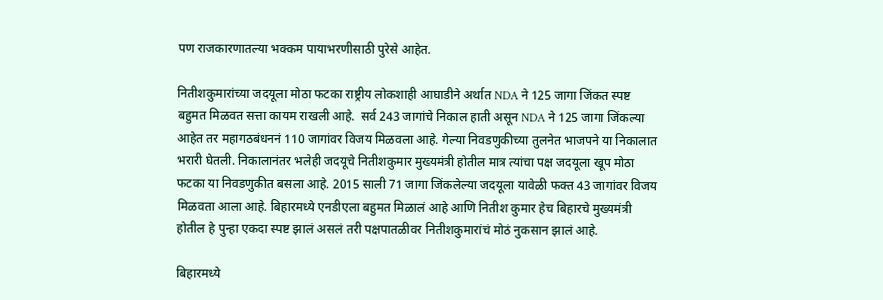पण राजकारणातल्या भक्कम पायाभरणीसाठी पुरेसे आहेत.

नितीशकुमारांच्या जदयूला मोठा फटका राष्ट्रीय लोकशाही आघाडीने अर्थात NDA ने 125 जागा जिंकत स्पष्ट बहुमत मिळवत सत्ता कायम राखली आहे.  सर्व 243 जागांचे निकाल हाती असून NDA ने 125 जागा जिंकल्या आहेत तर महागठबंधननं 110 जागांवर विजय मिळवला आहे. गेल्या निवडणुकीच्या तुलनेत भाजपने या निकालात भरारी घेतली. निकालानंतर भलेही जदयूचे नितीशकुमार मुख्यमंत्री होतील मात्र त्यांचा पक्ष जदयूला खूप मोठा फटका या निवडणुकीत बसला आहे. 2015 साली 71 जागा जिंकलेल्या जदयूला यावेळी फक्त 43 जागांवर विजय मिळवता आला आहे. बिहारमध्ये एनडीएला बहुमत मिळालं आहे आणि नितीश कुमार हेच बिहारचे मुख्यमंत्री होतील हे पुन्हा एकदा स्पष्ट झालं असलं तरी पक्षपातळीवर नितीशकुमारांचं मोठं नुकसान झालं आहे.

बिहारमध्ये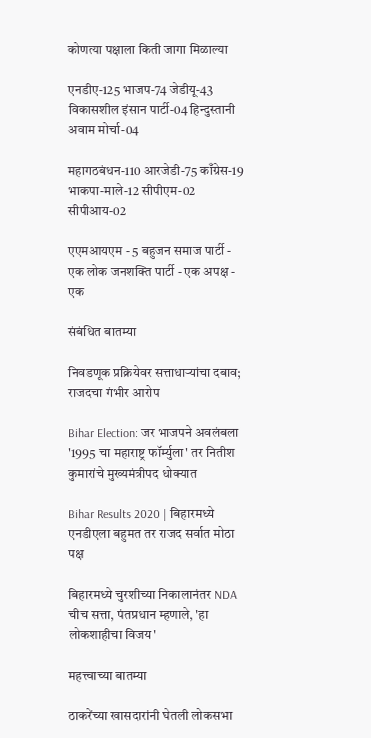कोणत्या पक्षाला किती जागा मिळाल्या

एनडीए-125 भाजप-74 जेडीयू-43 विकासशील इंसान पार्टी-04 हिन्दुस्तानी अवाम मोर्चा-04

महागठबंधन-110 आरजेडी-75 काँग्रेस-19 भाकपा-माले-12 सीपीएम-02 सीपीआय-02

एएमआयएम - 5 बहुजन समाज पार्टी - एक लोक जनशक्ति पार्टी - एक अपक्ष - एक

संबंधित बातम्या

निवडणूक प्रक्रियेवर सत्ताधाऱ्यांचा दबाव; राजदचा गंभीर आरोप

Bihar Election: जर भाजपने अवलंबला '1995 चा महाराष्ट्र फॉर्म्युला' तर नितीश कुमारांचे मुख्यमंत्रीपद धोक्यात

Bihar Results 2020 | बिहारमध्ये एनडीएला बहुमत तर राजद सर्वात मोठा पक्ष

बिहारमध्ये चुरशीच्या निकालानंतर NDA चीच सत्ता, पंतप्रधान म्हणाले, 'हा लोकशाहीचा विजय'

महत्त्वाच्या बातम्या

ठाकरेंच्या खासदारांनी घेतली लोकसभा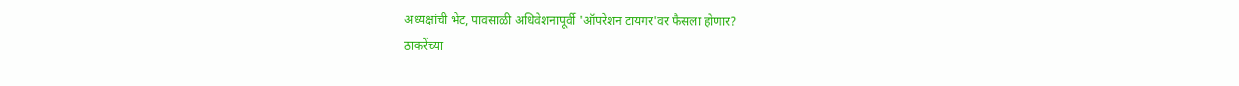अध्यक्षांची भेट, पावसाळी अधिवेशनापूर्वी 'ऑपरेशन टायगर'वर फैसला होणार?
ठाकरेंच्या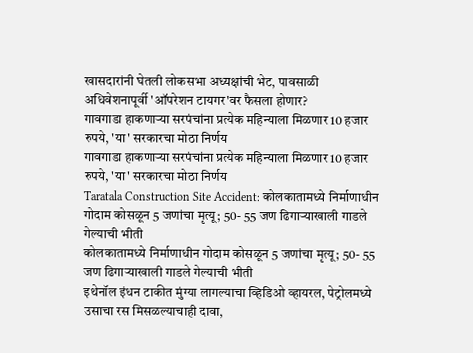खासदारांनी घेतली लोकसभा अध्यक्षांची भेट, पावसाळी अधिवेशनापूर्वी 'ऑपरेशन टायगर'वर फैसला होणार?
गावगाडा हाकणाऱ्या सरपंचांना प्रत्येक महिन्याला मिळणार 10 हजार रुपये, 'या' सरकारचा मोठा निर्णय
गावगाडा हाकणाऱ्या सरपंचांना प्रत्येक महिन्याला मिळणार 10 हजार रुपये, 'या' सरकारचा मोठा निर्णय
Taratala Construction Site Accident: कोलकातामध्ये निर्माणाधीन गोदाम कोसळून 5 जणांचा मृत्यू; 50- 55 जण ढिगाऱ्याखाली गाडले गेल्याची भीती
कोलकातामध्ये निर्माणाधीन गोदाम कोसळून 5 जणांचा मृत्यू; 50- 55 जण ढिगाऱ्याखाली गाडले गेल्याची भीती
इथेनॉल इंधन टाकीत मुंग्या लागल्याचा व्हिडिओ व्हायरल, पेट्रोलमध्ये उसाचा रस मिसळल्याचाही दावा,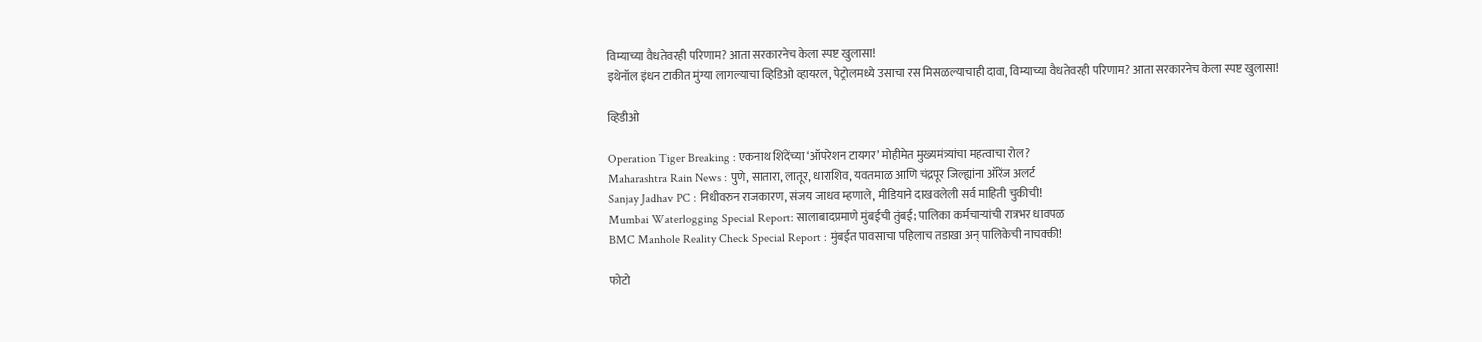विम्याच्या वैधतेवरही परिणाम? आता सरकारनेच केला स्पष्ट खुलासा!
इथेनॉल इंधन टाकीत मुंग्या लागल्याचा व्हिडिओ व्हायरल, पेट्रोलमध्ये उसाचा रस मिसळल्याचाही दावा, विम्याच्या वैधतेवरही परिणाम? आता सरकारनेच केला स्पष्ट खुलासा!

व्हिडीओ

Operation Tiger Breaking : एकनाथ शिंदेंच्या ‘ऑपरेशन टायगर’ मोहीमेत मुख्यमंत्र्यांचा महत्वाचा रोल?
Maharashtra Rain News : पुणे, सातारा, लातूर, धाराशिव, यवतमाळ आणि चंद्रपूर जिल्ह्यांना ऑरेंज अलर्ट
Sanjay Jadhav PC : निधीवरुन राजकारण, संजय जाधव म्हणाले, मीडियाने दाखवलेली सर्व माहिती चुकीची!
Mumbai Waterlogging Special Report: सालाबादप्रमाणे मुंबईची तुंबई; पालिका कर्मचाऱ्यांची रात्रभर धावपळ
BMC Manhole Reality Check Special Report : मुंबईत पावसाचा पहिलाच तडाखा अन् पालिकेची नाचक्की!

फोटो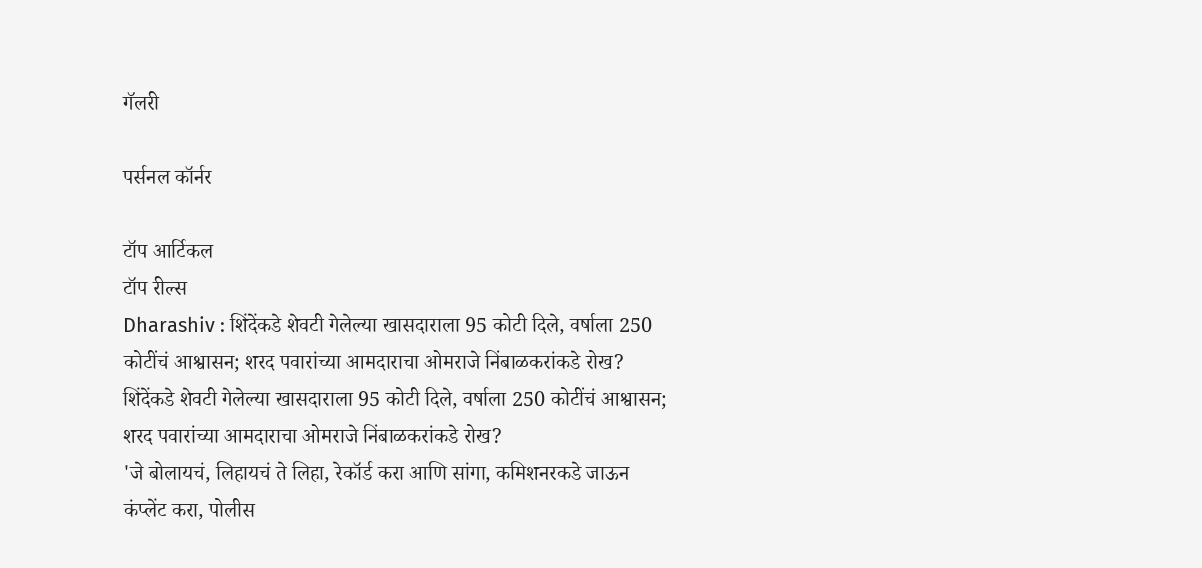गॅलरी

पर्सनल कॉर्नर

टॉप आर्टिकल
टॉप रील्स
Dharashiv : शिंदेंकडे शेवटी गेलेल्या खासदाराला 95 कोटी दिले, वर्षाला 250 कोटींचं आश्वासन; शरद पवारांच्या आमदाराचा ओमराजे निंबाळकरांकडे रोख?
शिंदेंकडे शेवटी गेलेल्या खासदाराला 95 कोटी दिले, वर्षाला 250 कोटींचं आश्वासन; शरद पवारांच्या आमदाराचा ओमराजे निंबाळकरांकडे रोख?
'जे बोलायचं, लिहायचं ते लिहा, रेकॉर्ड करा आणि सांगा, कमिशनरकडे जाऊन कंप्लेंट करा, पोलीस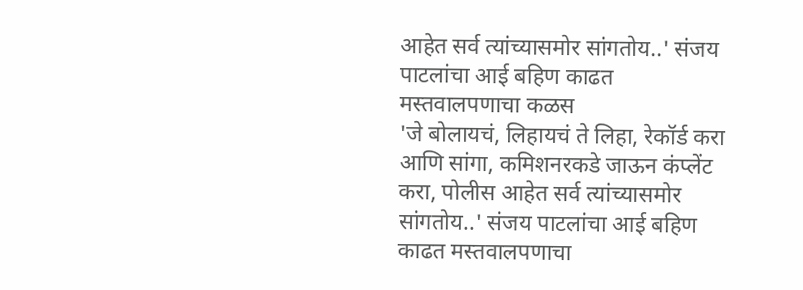आहेत सर्व त्यांच्यासमोर सांगतोय..' संजय पाटलांचा आई बहिण काढत मस्तवालपणाचा कळस
'जे बोलायचं, लिहायचं ते लिहा, रेकॉर्ड करा आणि सांगा, कमिशनरकडे जाऊन कंप्लेंट करा, पोलीस आहेत सर्व त्यांच्यासमोर सांगतोय..' संजय पाटलांचा आई बहिण काढत मस्तवालपणाचा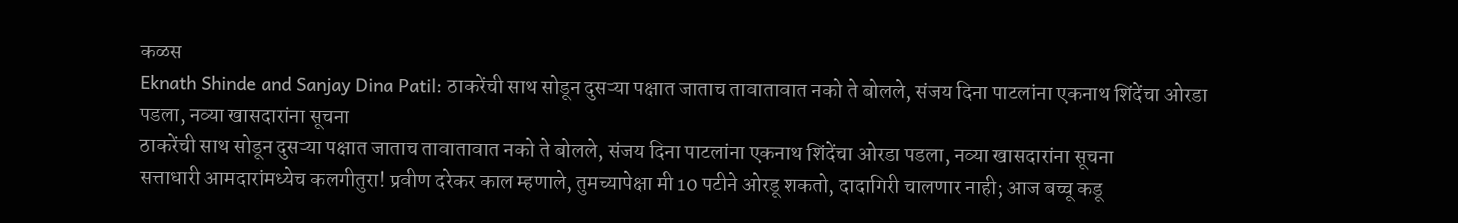कळस
Eknath Shinde and Sanjay Dina Patil: ठाकरेंची साथ सोडून दुसऱ्या पक्षात जाताच तावातावात नको ते बोलले, संजय दिना पाटलांना एकनाथ शिंदेंचा ओरडा पडला, नव्या खासदारांना सूचना
ठाकरेंची साथ सोडून दुसऱ्या पक्षात जाताच तावातावात नको ते बोलले, संजय दिना पाटलांना एकनाथ शिंदेंचा ओरडा पडला, नव्या खासदारांना सूचना
सत्ताधारी आमदारांमध्येच कलगीतुरा! प्रवीण दरेकर काल म्हणाले, तुमच्यापेक्षा मी 10 पटीने ओरडू शकतो, दादागिरी चालणार नाही; आज बच्चू कडू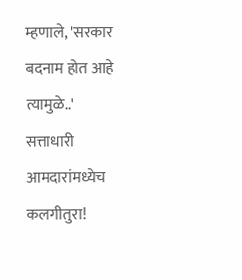म्हणाले, 'सरकार बदनाम होत आहे त्यामुळे..'
सत्ताधारी आमदारांमध्येच कलगीतुरा!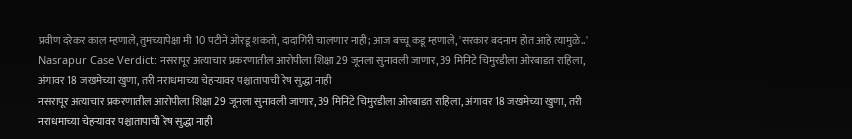प्रवीण दरेकर काल म्हणाले, तुमच्यापेक्षा मी 10 पटीने ओरडू शकतो, दादागिरी चालणार नाही; आज बच्चू कडू म्हणाले, 'सरकार बदनाम होत आहे त्यामुळे..'
Nasrapur Case Verdict: नसरापूर अत्याचार प्रकरणातील आरोपीला शिक्षा 29 जूनला सुनावली जाणार, 39 मिनिटे चिमुरडीला ओरबाडत राहिला, अंगावर 18 जखमेच्या खुणा, तरी नराधमाच्या चेहऱ्यावर पश्चातापाची रेष सुद्धा नाही
नसरापूर अत्याचार प्रकरणातील आरोपीला शिक्षा 29 जूनला सुनावली जाणार, 39 मिनिटे चिमुरडीला ओरबाडत राहिला, अंगावर 18 जखमेच्या खुणा, तरी नराधमाच्या चेहऱ्यावर पश्चातापाची रेष सुद्धा नाही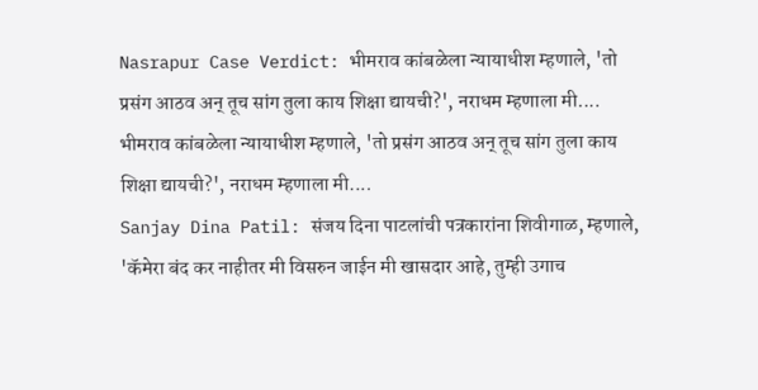Nasrapur Case Verdict: भीमराव कांबळेला न्यायाधीश म्हणाले, 'तो प्रसंग आठव अन् तूच सांग तुला काय शिक्षा द्यायची?', नराधम म्हणाला मी....
भीमराव कांबळेला न्यायाधीश म्हणाले, 'तो प्रसंग आठव अन् तूच सांग तुला काय शिक्षा द्यायची?', नराधम म्हणाला मी....
Sanjay Dina Patil: संजय दिना पाटलांची पत्रकारांना शिवीगाळ, म्हणाले, 'कॅमेरा बंद कर नाहीतर मी विसरुन जाईन मी खासदार आहे, तुम्ही उगाच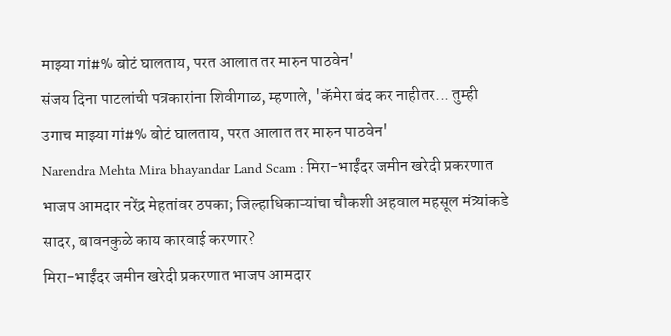माझ्या गां#% बोटं घालताय, परत आलात तर मारुन पाठवेन'
संजय दिना पाटलांची पत्रकारांना शिवीगाळ, म्हणाले, 'कॅमेरा बंद कर नाहीतर... तुम्ही उगाच माझ्या गां#% बोटं घालताय, परत आलात तर मारुन पाठवेन'
Narendra Mehta Mira bhayandar Land Scam : मिरा-भाईंदर जमीन खरेदी प्रकरणात भाजप आमदार नरेंद्र मेहतांवर ठपका; जिल्हाधिकाऱ्यांचा चौकशी अहवाल महसूल मंत्र्यांकडे सादर, बावनकुळे काय कारवाई करणार?
मिरा-भाईंदर जमीन खरेदी प्रकरणात भाजप आमदार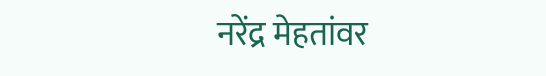नरेंद्र मेहतांवर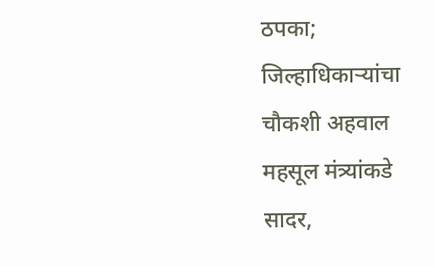ठपका; जिल्हाधिकाऱ्यांचा चौकशी अहवाल महसूल मंत्र्यांकडे सादर,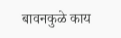बावनकुळे काय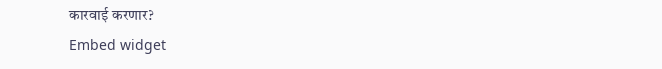कारवाई करणार?
Embed widget